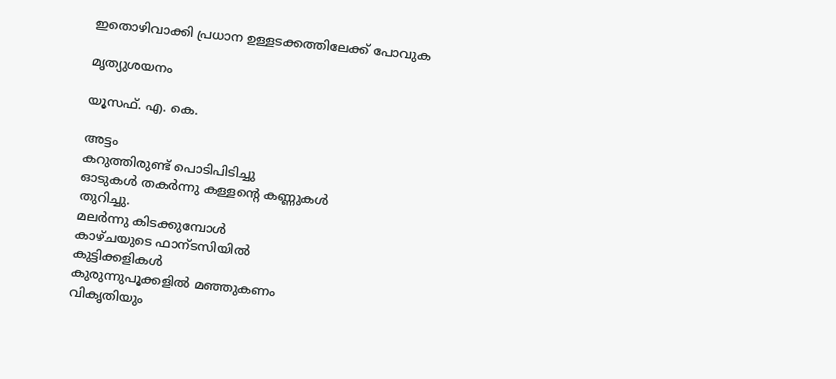ഇതൊഴിവാക്കി പ്രധാന ഉള്ളടക്കത്തിലേക്ക് പോവുക

മൃത്യുശയനം

യൂസഫ്‌. എ. കെ.

അട്ടം
കറുത്തിരുണ്ട്‌ പൊടിപിടിച്ചു
ഓടുകള്‍ തകര്‍ന്നു കള്ളന്റെ കണ്ണുകള്‍
തുറിച്ചു.
മലര്‍ന്നു കിടക്കുമ്പോള്‍
കാഴ്ചയുടെ ഫാന്ടസിയില്‍
കുട്ടിക്കളികള്‍
കുരുന്നുപൂക്കളില്‍ മഞ്ഞുകണം
വികൃതിയും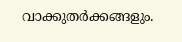വാക്കുതര്‍ക്കങ്ങളും.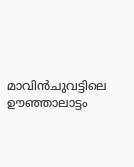മാവിന്‍ചുവട്ടിലെ ഊഞ്ഞാലാട്ടം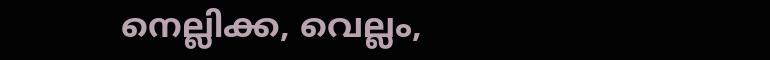നെല്ലിക്ക, വെല്ലം,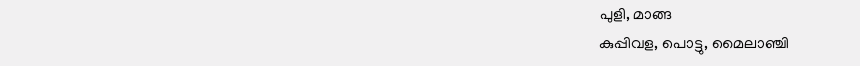പുളി, മാങ്ങ
കുപ്പിവള, പൊട്ടു, മൈലാഞ്ചി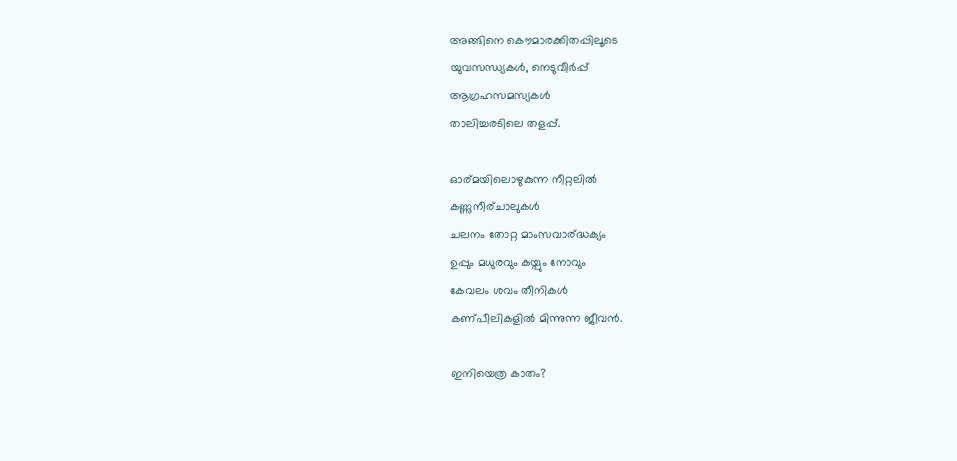അങ്ങിനെ കൌമാരക്കിതപ്പിലൂടെ
യുവസന്ധ്യകള്‍, നെടുവീര്‍പ്പ്
ആഗ്രഹസമസ്യകള്‍
താലിച്ചരടിലെ തളപ്പ്.

ഓര്മയിലൊഴുകുന്ന നീറ്റലില്‍
കണ്ണുനീര്ചാലുകള്‍
ചലനം തോറ്റ മാംസവാര്ദ്ധക്യം
ഉപ്പും മധുരവും കയ്പും നോവും
കേവലം ശവം തീനികള്‍
കണ്പീലികളില്‍ മിന്നുന്ന ജീവന്‍.

ഇനിയെത്ര കാതം?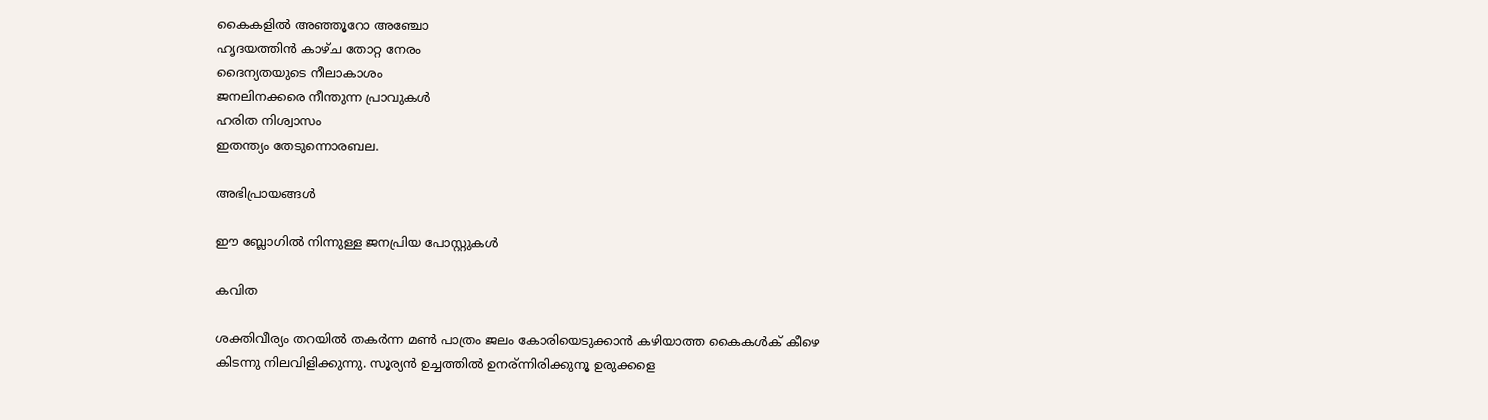കൈകളില്‍ അഞ്ഞൂറോ അഞ്ചോ
ഹൃദയത്തിന്‍ കാഴ്ച തോറ്റ നേരം
ദൈന്യതയുടെ നീലാകാശം
ജനലിനക്കരെ നീന്തുന്ന പ്രാവുകള്‍
ഹരിത നിശ്വാസം
ഇതന്ത്യം തേടുന്നൊരബല.

അഭിപ്രായങ്ങള്‍

ഈ ബ്ലോഗിൽ നിന്നുള്ള ജനപ്രിയ പോസ്റ്റുകള്‍‌

കവിത

ശക്തിവീര്യം തറയില്‍ തകര്‍ന്ന മണ്‍ പാത്രം ജലം കോരിയെടുക്കാന്‍ കഴിയാത്ത കൈകള്‍ക് കീഴെ കിടന്നു നിലവിളിക്കുന്നു. സൂര്യന്‍ ഉച്ചത്തില്‍ ഉനര്ന്നിരിക്കുനൂ ഉരുക്കളെ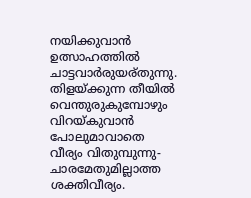നയിക്കുവാന്‍ ഉത്സാഹത്തില്‍ ചാട്ടവാര്‍രുയര്തുന്നു. തിളയ്ക്കുന്ന തീയില്‍ വെന്തുരുകുമ്പോഴും വിറയ്കുവാന്‍ പോലുമാവാതെ വീര്യം വിതുമ്പുന്നു- ചാരമേതുമില്ലാത്ത ശക്തിവീര്യം.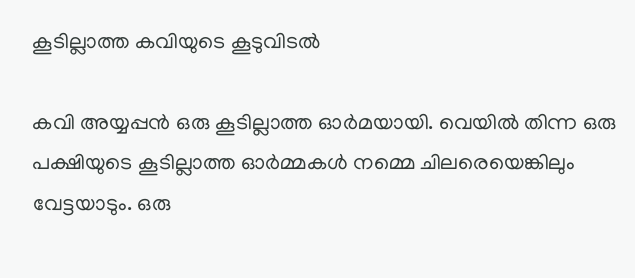കൂടില്ലാത്ത കവിയുടെ കൂടുവിടല്‍

കവി അയ്യപ്പന്‍ ഒരു കൂടില്ലാത്ത ഓര്‍മയായി. വെയില്‍ തിന്ന ഒരു പക്ഷിയുടെ കൂടില്ലാത്ത ഓര്‍മ്മകള്‍ നമ്മെ ചിലരെയെങ്കിലും വേട്ടയാടും. ഒരു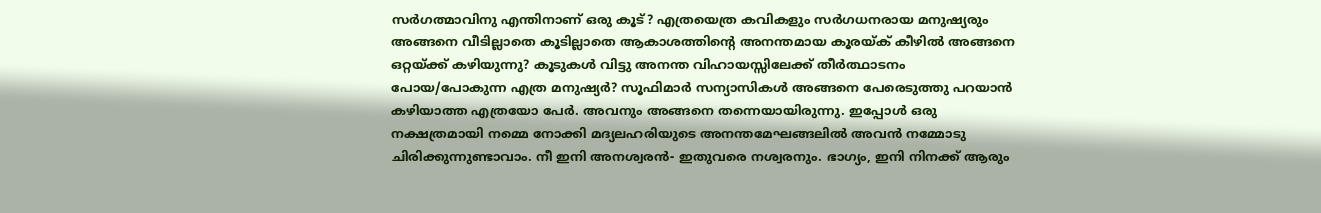സര്‍ഗത്മാവിനു എന്തിനാണ് ഒരു കൂട്? എത്രയെത്ര കവികളും സര്‍ഗധനരായ മനുഷ്യരും അങ്ങനെ വീടില്ലാതെ കൂടില്ലാതെ ആകാശത്തിന്റെ അനന്തമായ കൂരയ്ക് കീഴില്‍ അങ്ങനെ ഒറ്റയ്ക്ക് കഴിയുന്നു? കൂടുകള്‍ വിട്ടു അനന്ത വിഹായസ്സിലേക്ക് തീര്‍ത്ഥാടനം പോയ/പോകുന്ന എത്ര മനുഷ്യര്‍? സൂഫിമാര്‍ സന്യാസികള്‍ അങ്ങനെ പേരെടുത്തു പറയാന്‍ കഴിയാത്ത എത്രയോ പേര്‍. അവനും അങ്ങനെ തന്നെയായിരുന്നു. ഇപ്പോള്‍ ഒരു നക്ഷത്രമായി നമ്മെ നോക്കി മദ്യലഹരിയുടെ അനന്തമേഘങ്ങലില്‍ അവന്‍ നമ്മോടു ചിരിക്കുന്നുണ്ടാവാം. നീ ഇനി അനശ്വരന്‍- ഇതുവരെ നശ്വരനും. ഭാഗ്യം, ഇനി നിനക്ക് ആരും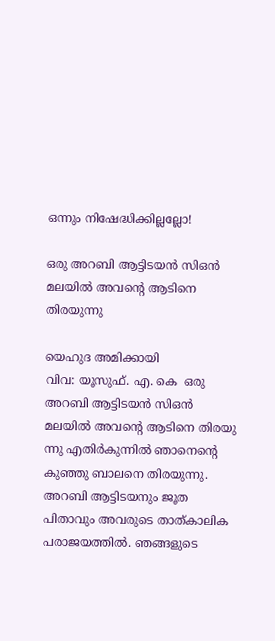ഒന്നും നിഷേദ്ധിക്കില്ലല്ലോ!

ഒരു അറബി ആട്ടിടയന്‍ സിഒന്‍ മലയില്‍ അവന്റെ ആടിനെ തിരയുന്നു

യെഹുദ അമിക്കായി                വിവ: യൂസുഫ്. എ. കെ  ഒരു അറബി ആട്ടിടയന്‍ സിഒന്‍ മലയില്‍ അവന്റെ ആടിനെ തിരയു ന്നു എതിര്‍കുന്നില്‍ ഞാനെന്റെ കുഞ്ഞു ബാലനെ തിരയുന്നു. അറബി ആട്ടിടയനും ജൂത പിതാവും അവരുടെ താത്കാലിക പരാജയത്തില്‍. ഞങ്ങളുടെ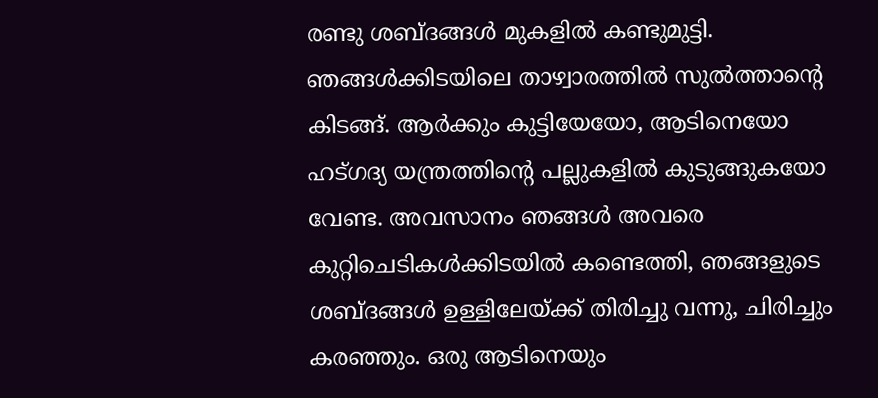രണ്ടു ശബ്ദങ്ങള്‍ മുകളില്‍ കണ്ടുമുട്ടി. ഞങ്ങള്‍ക്കിടയിലെ താഴ്വാരത്തില്‍ സുല്‍ത്താന്റെ കിടങ്ങ്. ആര്‍ക്കും കുട്ടിയേയോ, ആടിനെയോ ഹട്ഗദ്യ യന്ത്രത്തിന്റെ പല്ലുകളില്‍ കുടുങ്ങുകയോ വേണ്ട. അവസാനം ഞങ്ങള്‍ അവരെ കുറ്റിചെടികള്‍ക്കിടയില്‍ കണ്ടെത്തി, ഞങ്ങളുടെ ശബ്ദങ്ങള്‍ ഉള്ളിലേയ്ക്ക് തിരിച്ചു വന്നു, ചിരിച്ചും കരഞ്ഞും. ഒരു ആടിനെയും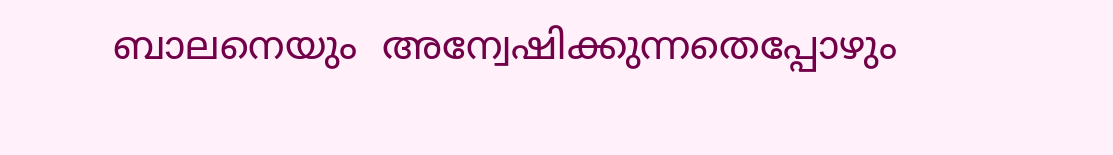ബാലനെയും  അന്വേഷിക്കുന്നതെപ്പോഴും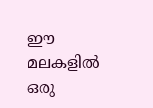ഈ മലകളില്‍ ഒരു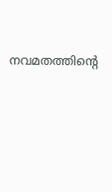നവമതത്തിന്റെ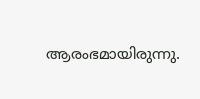ആരംഭമായിരുന്നു.